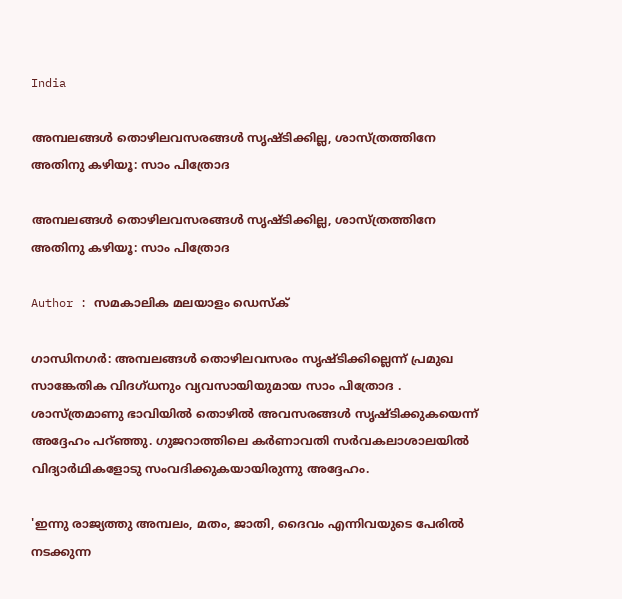India

അമ്പലങ്ങള്‍ തൊഴിലവസരങ്ങള്‍ സൃഷ്ടിക്കില്ല, ശാസ്ത്രത്തിനേ അതിനു കഴിയൂ: സാം പിത്രോദ

അമ്പലങ്ങള്‍ തൊഴിലവസരങ്ങള്‍ സൃഷ്ടിക്കില്ല, ശാസ്ത്രത്തിനേ അതിനു കഴിയൂ: സാം പിത്രോദ

Author : സമകാലിക മലയാളം ഡെസ്ക്

ഗാന്ധിനഗര്‍: അമ്പലങ്ങള്‍ തൊഴിലവസരം സൃഷ്ടിക്കില്ലെന്ന് പ്രമുഖ സാങ്കേതിക വിദഗ്ധനും വ്യവസായിയുമായ സാം പിത്രോദ . ശാസ്ത്രമാണു ഭാവിയില്‍ തൊഴില്‍ അവസരങ്ങള്‍ സൃഷ്ടിക്കുകയെന്ന് അദ്ദേഹം പറ്ഞ്ഞു. ഗുജറാത്തിലെ കര്‍ണാവതി സര്‍വകലാശാലയില്‍ വിദ്യാര്‍ഥികളോടു സംവദിക്കുകയായിരുന്നു അദ്ദേഹം.

'ഇന്നു രാജ്യത്തു അമ്പലം, മതം, ജാതി, ദൈവം എന്നിവയുടെ പേരില്‍ നടക്കുന്ന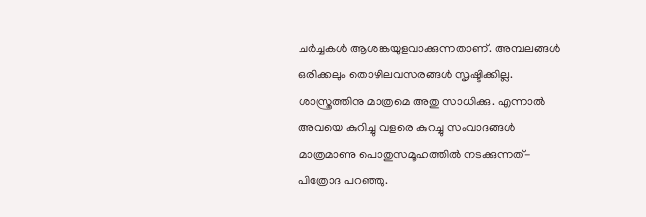ചര്‍ച്ചകള്‍ ആശങ്കയുളവാക്കുന്നതാണ്. അമ്പലങ്ങള്‍ ഒരിക്കലും തൊഴിലവസരങ്ങള്‍ സൃഷ്ടിക്കില്ല. ശാസ്ത്രത്തിനു മാത്രമെ അതു സാധിക്കു. എന്നാല്‍ അവയെ കുറിച്ചു വളരെ കുറച്ചു സംവാദങ്ങള്‍ മാത്രമാണു പൊതുസമൂഹത്തില്‍ നടക്കുന്നത്- പിത്രോദ പറഞ്ഞു.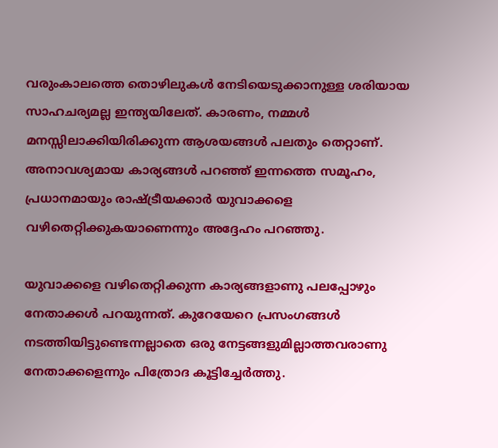വരുംകാലത്തെ തൊഴിലുകള്‍ നേടിയെടുക്കാനുള്ള ശരിയായ സാഹചര്യമല്ല ഇന്ത്യയിലേത്. കാരണം, നമ്മള്‍ മനസ്സിലാക്കിയിരിക്കുന്ന ആശയങ്ങള്‍ പലതും തെറ്റാണ്. അനാവശ്യമായ കാര്യങ്ങള്‍ പറഞ്ഞ് ഇന്നത്തെ സമൂഹം, പ്രധാനമായും രാഷ്ട്രീയക്കാര്‍ യുവാക്കളെ വഴിതെറ്റിക്കുകയാണെന്നും അദ്ദേഹം പറഞ്ഞു.

യുവാക്കളെ വഴിതെറ്റിക്കുന്ന കാര്യങ്ങളാണു പലപ്പോഴും നേതാക്കള്‍ പറയുന്നത്. കുറേയേറെ പ്രസംഗങ്ങള്‍ നടത്തിയിട്ടുണ്ടെന്നല്ലാതെ ഒരു നേട്ടങ്ങളുമില്ലാത്തവരാണു നേതാക്കളെന്നും പിത്രോദ കൂട്ടിച്ചേര്‍ത്തു.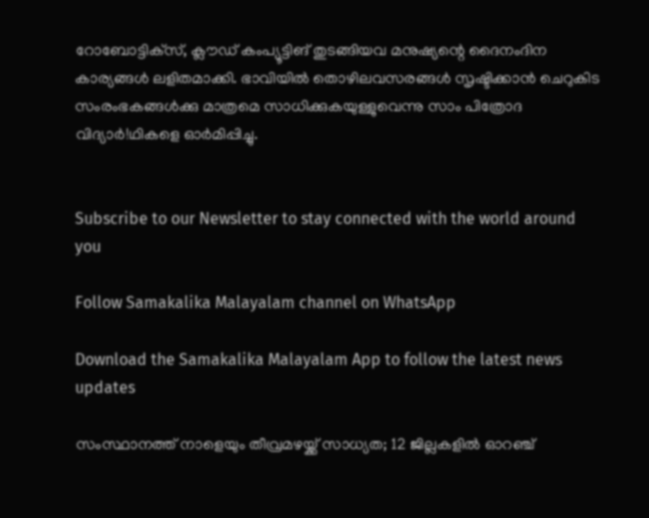റോബോട്ടിക്‌സ്, ക്ലൗഡ് കംപ്യൂട്ടിങ് തുടങ്ങിയവ മനുഷ്യന്റെ ദൈനംദിന കാര്യങ്ങള്‍ ലളിതമാക്കി. ഭാവിയില്‍ തൊഴിലവസരങ്ങള്‍ സൃഷ്ടിക്കാന്‍ ചെറുകിട സംരംഭകങ്ങള്‍ക്കു മാത്രമെ സാധിക്കുകയുള്ളുവെന്നു സാം പിത്രോദ വിദ്യാര്‍!ഥികളെ ഓര്‍മിപ്പിച്ചു.


Subscribe to our Newsletter to stay connected with the world around you

Follow Samakalika Malayalam channel on WhatsApp

Download the Samakalika Malayalam App to follow the latest news updates

സംസ്ഥാനത്ത് നാളെയും തീവ്രമഴയ്ക്ക് സാധ്യത; 12 ജില്ലകളില്‍ ഓറഞ്ച്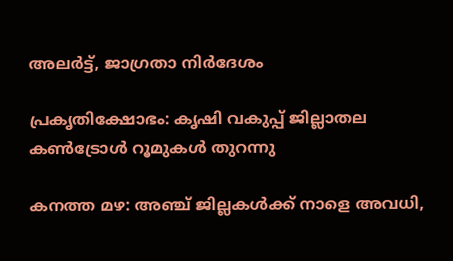അലര്‍ട്ട്, ജാഗ്രതാ നിര്‍ദേശം

പ്രകൃതിക്ഷോഭം: കൃഷി വകുപ്പ് ജില്ലാതല കൺട്രോൾ റൂമുകൾ തുറന്നു

കനത്ത മഴ: അഞ്ച് ജില്ലകൾക്ക് നാളെ അവധി,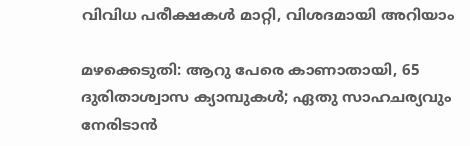വിവിധ പരീക്ഷകൾ മാറ്റി, വിശദമായി അറിയാം

മഴക്കെടുതി: ആറു പേരെ കാണാതായി, 65 ദുരിതാശ്വാസ ക്യാമ്പുകള്‍; ഏതു സാഹചര്യവും നേരിടാൻ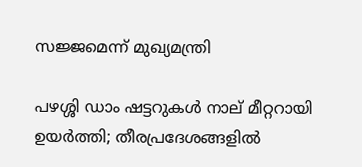സജ്ജമെന്ന് മുഖ്യമന്ത്രി

പഴശ്ശി ഡാം ഷട്ടറുകള്‍ നാല് മീറ്ററായി ഉയര്‍ത്തി; തീരപ്രദേശങ്ങളില്‍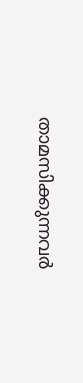താമസിക്കുന്നവര്‍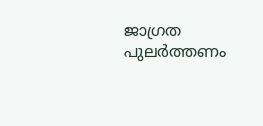ജാഗ്രത പുലർത്തണം